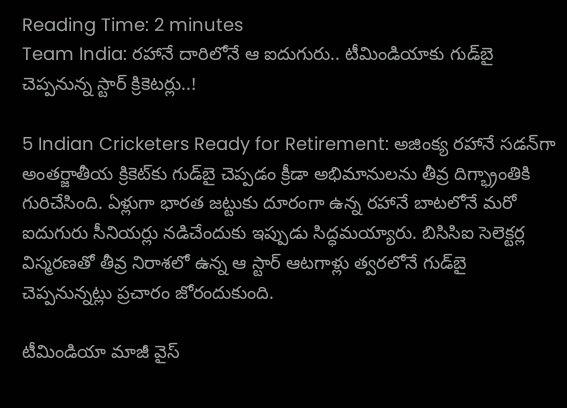Reading Time: 2 minutes
Team India: రహానే దారిలోనే ఆ ఐదుగురు.. టీమిండియాకు గుడ్‌బై చెప్పనున్న స్టార్ క్రికెటర్లు..!

5 Indian Cricketers Ready for Retirement: అజింక్య రహానే సడన్‌గా అంతర్జాతీయ క్రికెట్‌కు గుడ్‌బై చెప్పడం క్రీడా అభిమానులను తీవ్ర దిగ్భ్రాంతికి గురిచేసింది. ఏళ్లుగా భారత జట్టుకు దూరంగా ఉన్న రహానే బాటలోనే మరో ఐదుగురు సీనియర్లు నడిచేందుకు ఇప్పుడు సిద్ధమయ్యారు. బిసిసిఐ సెలెక్టర్ల విస్మరణతో తీవ్ర నిరాశలో ఉన్న ఆ స్టార్ ఆటగాళ్లు త్వరలోనే గుడ్‌బై చెప్పనున్నట్లు ప్రచారం జోరందుకుంది.

టీమిండియా మాజీ వైస్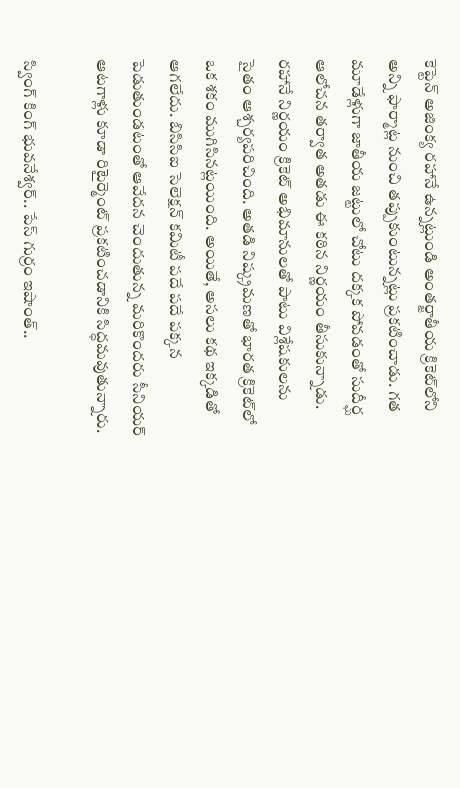కెప్టెన్ అజింక్య రహానే ఉన్నట్లుండి అంతర్జాతీయ క్రికెట్‌లోని అన్ని ఫార్మాట్ల నుంచి తప్పుకుంటున్నట్లు ప్రకటించాడు. గత మూడేళ్లుగా జాతీయ జట్టులో చోటు దక్కక పోవడంతో సుదీర్ఘ ఆలోచన తర్వాత అతడు ఈ కఠిన నిర్ణయం తీసుకున్నాడు. రహానే నిర్ణయం క్రికెట్ అభిమానులతో పాటు విశ్లేషకులను సైతం ఆశ్చర్యపరిచింది. అతడి నిష్క్రమణతో భారత క్రికెట్‌లో ఒక శకం ముగిసినట్లయింది. అయితే, అసలు కథ ఇక్కడితో ఆగలేదు. బిసిసిఐ సెలెక్షన్ కమిటీ పదే పదే పక్కన పెడుతుండటంతో ఆవేదన చెందుతున్న మరికొందరు సీనియర్ ఆటగాళ్లు కూడా రిటైర్మెంట్ ప్రకటించడానికి సిద్ధమవుతున్నారు.

స్వింగ్ కింగ్ భువనేశ్వర్.. పేస్ గుర్రం ఇషాంత్..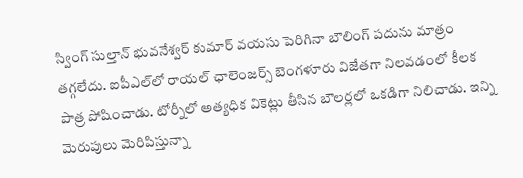స్వింగ్ సుల్తాన్ భువనేశ్వర్ కుమార్ వయసు పెరిగినా బౌలింగ్ పదును మాత్రం తగ్గలేదు. ఐపీఎల్‌లో రాయల్ ఛాలెంజర్స్ బెంగళూరు విజేతగా నిలవడంలో కీలక పాత్ర పోషించాడు. టోర్నీలో అత్యధిక వికెట్లు తీసిన బౌలర్లలో ఒకడిగా నిలిచాడు. ఇన్ని మెరుపులు మెరిపిస్తున్నా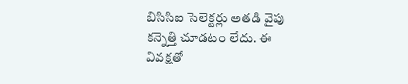బిసిసిఐ సెలెక్టర్లు అతడి వైపు కన్నెత్తి చూడటం లేదు. ఈ వివక్షతో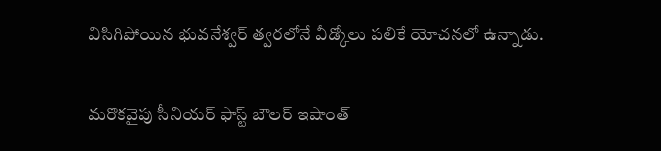విసిగిపోయిన భువనేశ్వర్ త్వరలోనే వీడ్కోలు పలికే యోచనలో ఉన్నాడు.

మరొకవైపు సీనియర్ ఫాస్ట్ బౌలర్ ఇషాంత్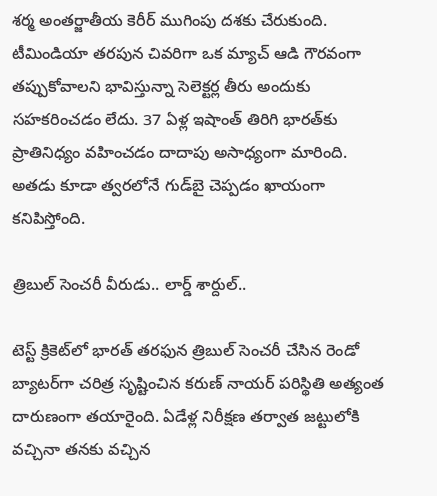శర్మ అంతర్జాతీయ కెరీర్ ముగింపు దశకు చేరుకుంది. టీమిండియా తరపున చివరిగా ఒక మ్యాచ్ ఆడి గౌరవంగా తప్పుకోవాలని భావిస్తున్నా సెలెక్టర్ల తీరు అందుకు సహకరించడం లేదు. 37 ఏళ్ల ఇషాంత్ తిరిగి భారత్‌కు ప్రాతినిధ్యం వహించడం దాదాపు అసాధ్యంగా మారింది. అతడు కూడా త్వరలోనే గుడ్‌బై చెప్పడం ఖాయంగా కనిపిస్తోంది.

త్రిబుల్ సెంచరీ వీరుడు.. లార్డ్ శార్దుల్..

టెస్ట్ క్రికెట్‌లో భారత్ తరఫున త్రిబుల్ సెంచరీ చేసిన రెండో బ్యాటర్‌గా చరిత్ర సృష్టించిన కరుణ్ నాయర్‌ పరిస్థితి అత్యంత దారుణంగా తయారైంది. ఏడేళ్ల నిరీక్షణ తర్వాత జట్టులోకి వచ్చినా తనకు వచ్చిన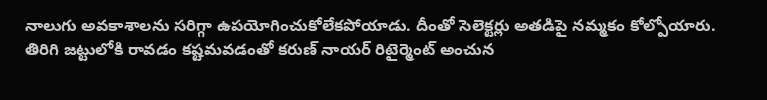నాలుగు అవకాశాలను సరిగ్గా ఉపయోగించుకోలేకపోయాడు. దీంతో సెలెక్టర్లు అతడిపై నమ్మకం కోల్పోయారు. తిరిగి జట్టులోకి రావడం కష్టమవడంతో కరుణ్ నాయర్ రిటైర్మెంట్ అంచున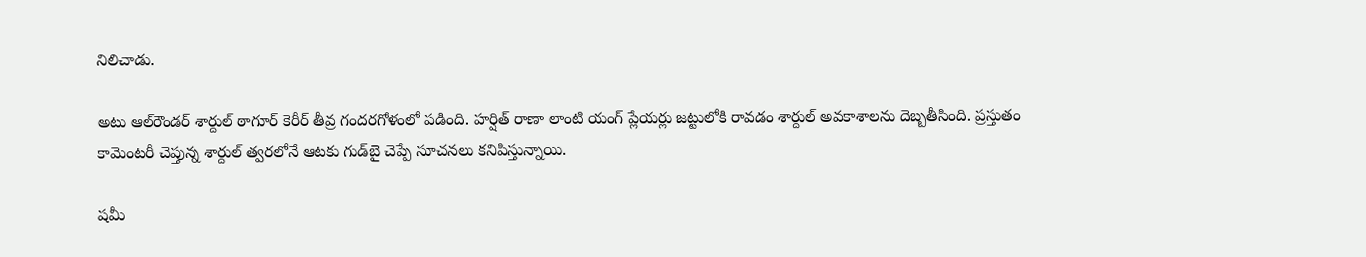నిలిచాడు.

అటు ఆల్‌రౌండర్ శార్దుల్ ఠాగూర్ కెరీర్ తీవ్ర గందరగోళంలో పడింది. హర్షిత్ రాణా లాంటి యంగ్ ప్లేయర్లు జట్టులోకి రావడం శార్దుల్ అవకాశాలను దెబ్బతీసింది. ప్రస్తుతం కామెంటరీ చెప్తున్న శార్దుల్ త్వరలోనే ఆటకు గుడ్‌బై చెప్పే సూచనలు కనిపిస్తున్నాయి.

షమీ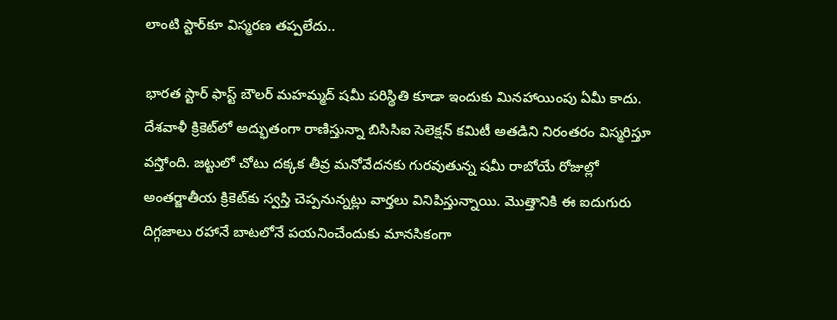లాంటి స్టార్‌కూ విస్మరణ తప్పలేదు..

భారత స్టార్ ఫాస్ట్ బౌలర్ మహమ్మద్ షమీ పరిస్థితి కూడా ఇందుకు మినహాయింపు ఏమీ కాదు. దేశవాళీ క్రికెట్‌లో అద్భుతంగా రాణిస్తున్నా బిసిసిఐ సెలెక్షన్ కమిటీ అతడిని నిరంతరం విస్మరిస్తూ వస్తోంది. జట్టులో చోటు దక్కక తీవ్ర మనోవేదనకు గురవుతున్న షమీ రాబోయే రోజుల్లో అంతర్జాతీయ క్రికెట్‌కు స్వస్తి చెప్పనున్నట్లు వార్తలు వినిపిస్తున్నాయి. మొత్తానికి ఈ ఐదుగురు దిగ్గజాలు రహానే బాటలోనే పయనించేందుకు మానసికంగా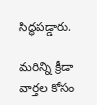సిద్ధపడ్డారు.

మరిన్ని క్రీడా వార్తల కోసం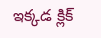ఇక్కడ క్లిక్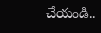చేయండి..